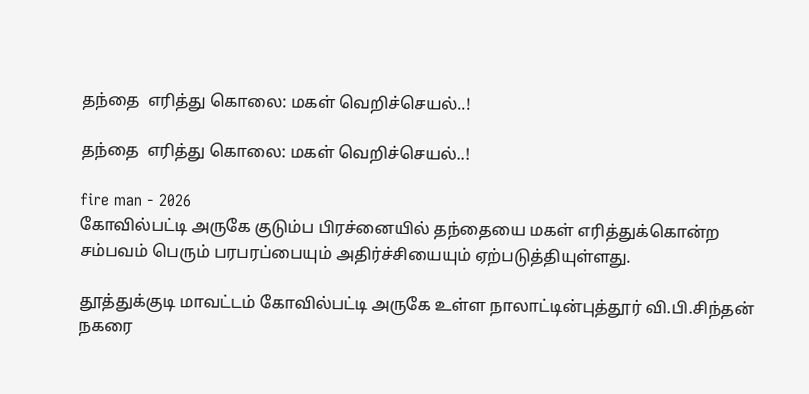தந்தை  எரித்து கொலை: மகள் வெறிச்செயல்..!

தந்தை  எரித்து கொலை: மகள் வெறிச்செயல்..!

fire man - 2026
கோவில்பட்டி அருகே குடும்ப பிரச்னையில் தந்தையை மகள் எரித்துக்கொன்ற சம்பவம் பெரும் பரபரப்பையும் அதிர்ச்சியையும் ஏற்படுத்தியுள்ளது.

தூத்துக்குடி மாவட்டம் கோவில்பட்டி அருகே உள்ள நாலாட்டின்புத்தூர் வி.பி.சிந்தன் நகரை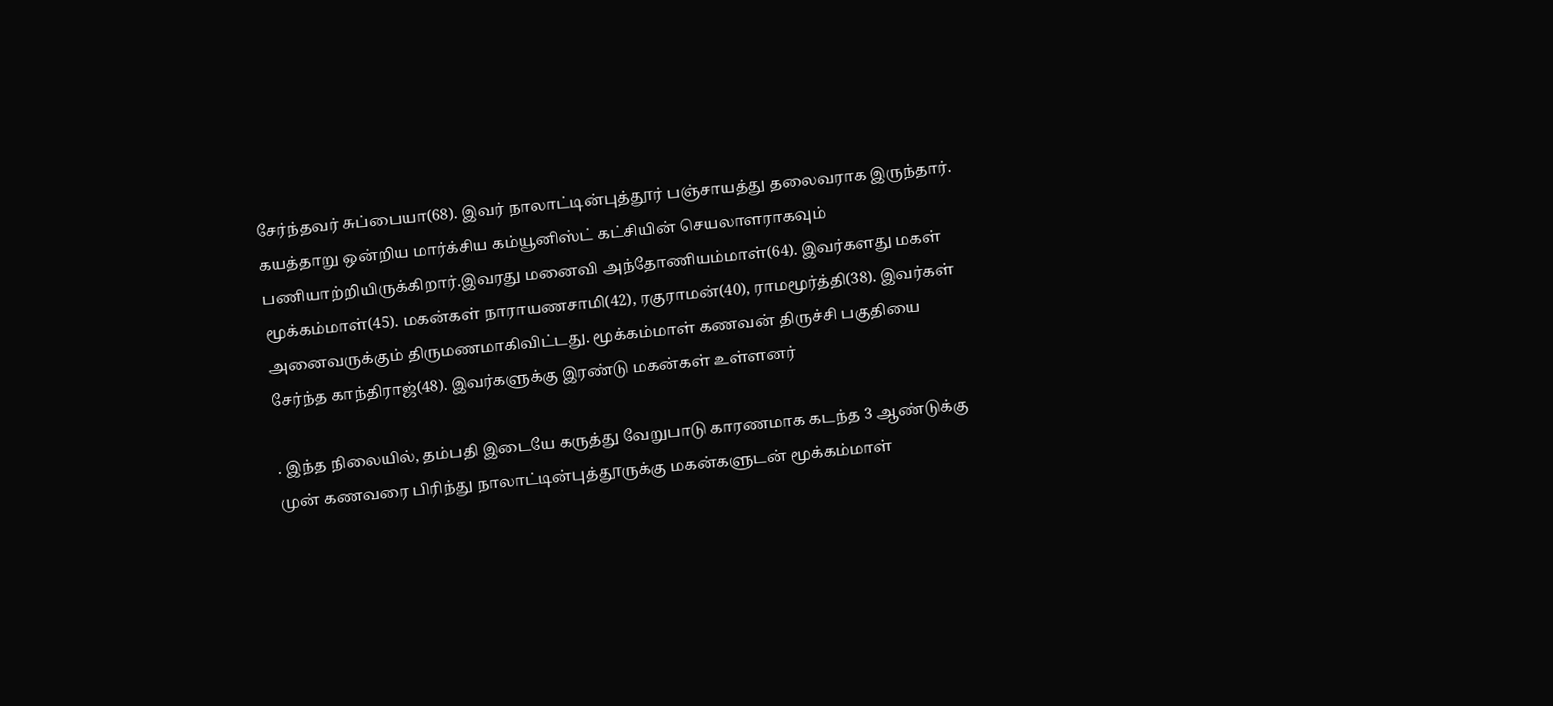சேர்ந்தவர் சுப்பையா(68). இவர் நாலாட்டின்புத்தூர் பஞ்சாயத்து தலைவராக இருந்தார். கயத்தாறு ஒன்றிய மார்க்சிய கம்யூனிஸ்ட் கட்சியின் செயலாளராகவும் பணியாற்றியிருக்கிறார்.இவரது மனைவி அந்தோணியம்மாள்(64). இவர்களது மகள் மூக்கம்மாள்(45). மகன்கள் நாராயணசாமி(42), ரகுராமன்(40), ராமமூர்த்தி(38). இவர்கள் அனைவருக்கும் திருமணமாகிவிட்டது. மூக்கம்மாள் கணவன் திருச்சி பகுதியை சேர்ந்த காந்திராஜ்(48). இவர்களுக்கு இரண்டு மகன்கள் உள்ளனர்

. இந்த நிலையில், தம்பதி இடையே கருத்து வேறுபாடு காரணமாக கடந்த 3 ஆண்டுக்கு முன் கணவரை பிரிந்து நாலாட்டின்புத்தூருக்கு மகன்களுடன் மூக்கம்மாள்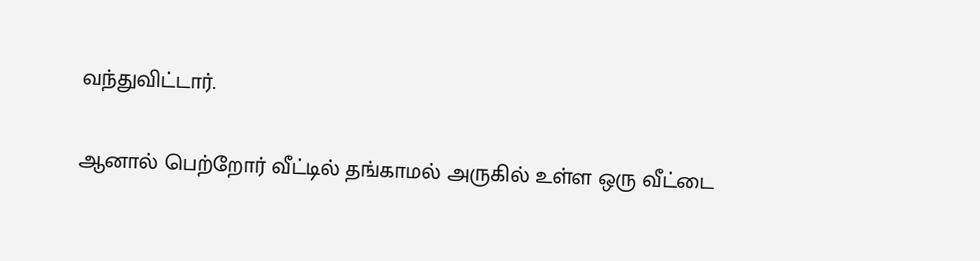வந்துவிட்டார்.

ஆனால் பெற்றோர் வீட்டில் தங்காமல் அருகில் உள்ள ஒரு வீட்டை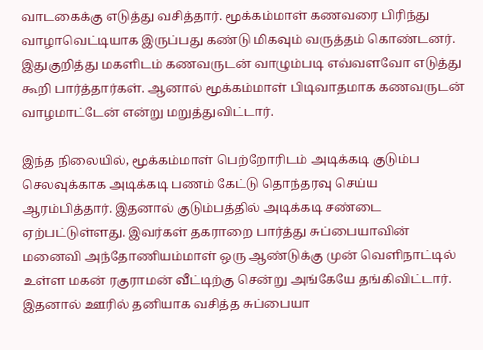வாடகைக்கு எடுத்து வசித்தார். மூக்கம்மாள் கணவரை பிரிந்து வாழாவெட்டியாக இருப்பது கண்டு மிகவும் வருத்தம் கொண்டனர். இதுகுறித்து மகளிடம் கணவருடன் வாழும்படி எவ்வளவோ எடுத்து கூறி பார்த்தார்கள். ஆனால் மூக்கம்மாள் பிடிவாதமாக கணவருடன் வாழமாட்டேன் என்று மறுத்துவிட்டார்.

இந்த நிலையில், மூக்கம்மாள் பெற்றோரிடம் அடிக்கடி குடும்ப செலவுக்காக அடிக்கடி பணம் கேட்டு தொந்தரவு செய்ய ஆரம்பித்தார். இதனால் குடும்பத்தில் அடிக்கடி சண்டை ஏற்பட்டுள்ளது. இவர்கள் தகராறை பார்த்து சுப்பையாவின் மனைவி அந்தோணியம்மாள் ஒரு ஆண்டுக்கு முன் வெளிநாட்டில் உள்ள மகன் ரகுராமன் வீட்டிற்கு சென்று அங்கேயே தங்கிவிட்டார். இதனால் ஊரில் தனியாக வசித்த சுப்பையா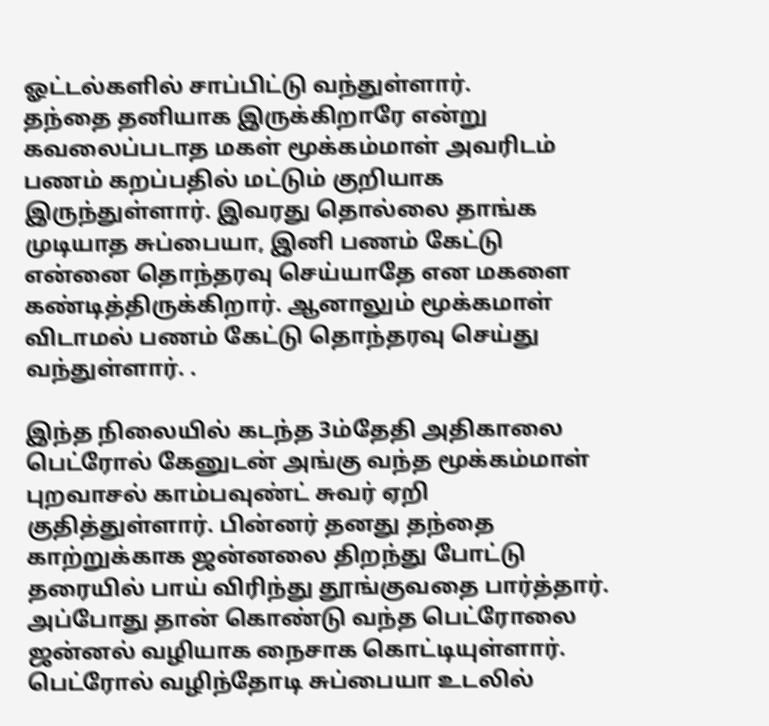ஓட்டல்களில் சாப்பிட்டு வந்துள்ளார்.
தந்தை தனியாக இருக்கிறாரே என்று கவலைப்படாத மகள் மூக்கம்மாள் அவரிடம் பணம் கறப்பதில் மட்டும் குறியாக இருந்துள்ளார். இவரது தொல்லை தாங்க முடியாத சுப்பையா, இனி பணம் கேட்டு என்னை தொந்தரவு செய்யாதே என மகளை கண்டித்திருக்கிறார். ஆனாலும் மூக்கமாள் விடாமல் பணம் கேட்டு தொந்தரவு செய்து வந்துள்ளார். .

இந்த நிலையில் கடந்த 3ம்தேதி அதிகாலை பெட்ரோல் கேனுடன் அங்கு வந்த மூக்கம்மாள் புறவாசல் காம்பவுண்ட் சுவர் ஏறி குதித்துள்ளார். பின்னர் தனது தந்தை காற்றுக்காக ஜன்னலை திறந்து போட்டு தரையில் பாய் விரிந்து தூங்குவதை பார்த்தார். அப்போது தான் கொண்டு வந்த பெட்ரோலை ஜன்னல் வழியாக நைசாக கொட்டியுள்ளார். பெட்ரோல் வழிந்தோடி சுப்பையா உடலில்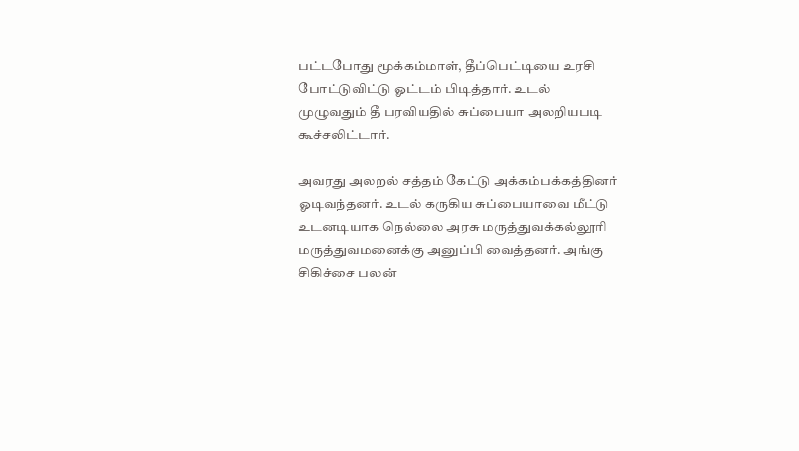பட்டபோது மூக்கம்மாள், தீப்பெட்டியை உரசி போட்டுவிட்டு ஓட்டம் பிடித்தார். உடல் முழுவதும் தீ பரவியதில் சுப்பையா அலறியபடி கூச்சலிட்டார்.

அவரது அலறல் சத்தம் கேட்டு அக்கம்பக்கத்தினர் ஓடிவந்தனர். உடல் கருகிய சுப்பையாவை மீட்டு உடனடியாக நெல்லை அரசு மருத்துவக்கல்லூரி மருத்துவமனைக்கு அனுப்பி வைத்தனர். அங்கு சிகிச்சை பலன்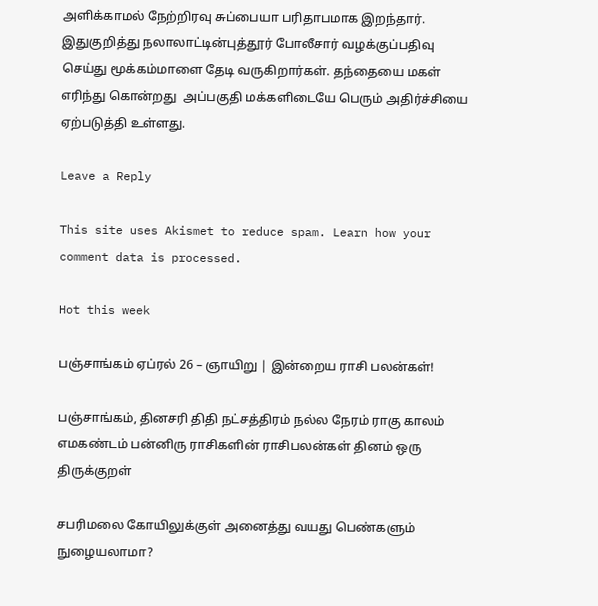அளிக்காமல் நேற்றிரவு சுப்பையா பரிதாபமாக இறந்தார். இதுகுறித்து நலாலாட்டின்புத்தூர் போலீசார் வழக்குப்பதிவு செய்து மூக்கம்மாளை தேடி வருகிறார்கள். தந்தையை மகள் எரிந்து கொன்றது  அப்பகுதி மக்களிடையே பெரும் அதிர்ச்சியை ஏற்படுத்தி உள்ளது.

Leave a Reply

This site uses Akismet to reduce spam. Learn how your comment data is processed.

Hot this week

பஞ்சாங்கம் ஏப்ரல் 26 – ஞாயிறு | இன்றைய ராசி பலன்கள்!

பஞ்சாங்கம், தினசரி திதி நட்சத்திரம் நல்ல நேரம் ராகு காலம் எமகண்டம் பன்னிரு ராசிகளின் ராசிபலன்கள் தினம் ஒரு திருக்குறள்

சபரிமலை கோயிலுக்குள் அனைத்து வயது பெண்களும் நுழையலாமா?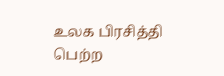உலக பிரசித்தி பெற்ற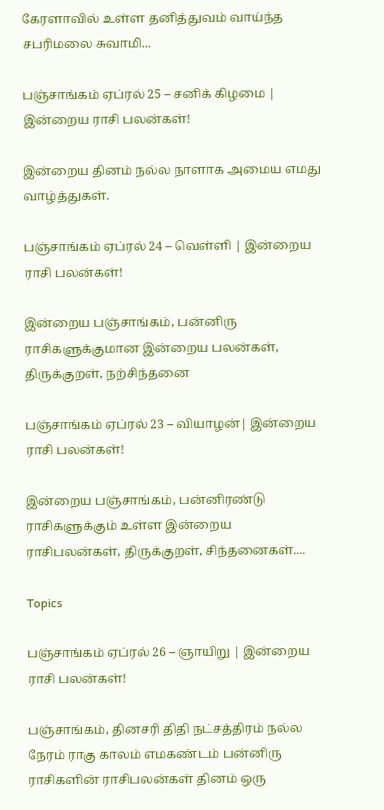கேரளாவில் உள்ள தனித்துவம் வாய்ந்த சபரிமலை சுவாமி...

பஞ்சாங்கம் ஏப்ரல் 25 – சனிக் கிழமை | இன்றைய ராசி பலன்கள்!

இன்றைய தினம் நல்ல நாளாக அமைய எமது வாழ்த்துகள்.

பஞ்சாங்கம் ஏப்ரல் 24 – வெள்ளி | இன்றைய ராசி பலன்கள்!

இன்றைய பஞ்சாங்கம், பன்னிரு ராசிகளுக்குமான இன்றைய பலன்கள், திருக்குறள், நற்சிந்தனை

பஞ்சாங்கம் ஏப்ரல் 23 – வியாழன்| இன்றைய ராசி பலன்கள்!

இன்றைய பஞ்சாங்கம், பன்னிரண்டு ராசிகளுக்கும் உள்ள இன்றைய ராசிபலன்கள், திருக்குறள், சிந்தனைகள்....

Topics

பஞ்சாங்கம் ஏப்ரல் 26 – ஞாயிறு | இன்றைய ராசி பலன்கள்!

பஞ்சாங்கம், தினசரி திதி நட்சத்திரம் நல்ல நேரம் ராகு காலம் எமகண்டம் பன்னிரு ராசிகளின் ராசிபலன்கள் தினம் ஒரு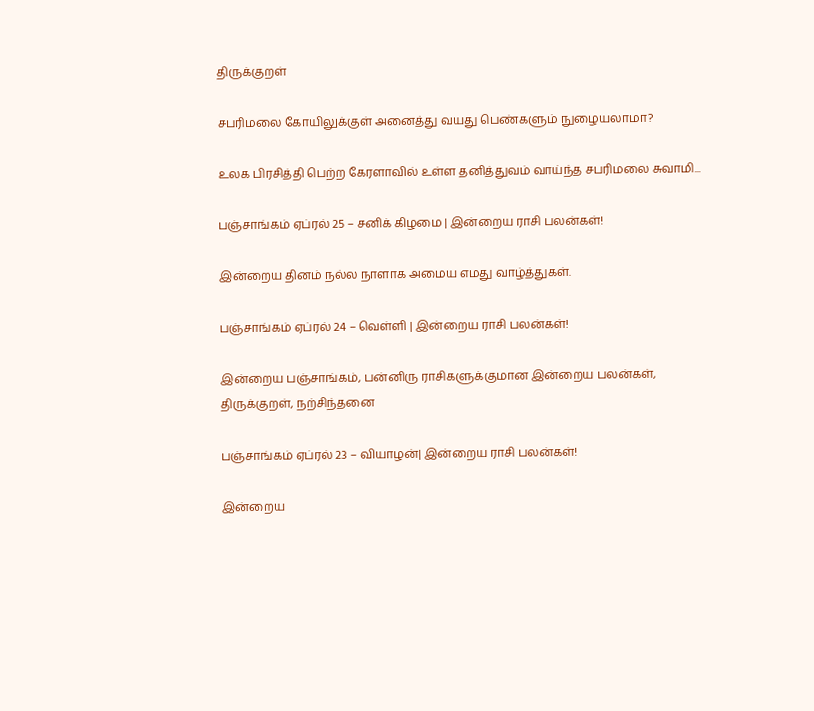திருக்குறள்

சபரிமலை கோயிலுக்குள் அனைத்து வயது பெண்களும் நுழையலாமா?

உலக பிரசித்தி பெற்ற கேரளாவில் உள்ள தனித்துவம் வாய்ந்த சபரிமலை சுவாமி...

பஞ்சாங்கம் ஏப்ரல் 25 – சனிக் கிழமை | இன்றைய ராசி பலன்கள்!

இன்றைய தினம் நல்ல நாளாக அமைய எமது வாழ்த்துகள்.

பஞ்சாங்கம் ஏப்ரல் 24 – வெள்ளி | இன்றைய ராசி பலன்கள்!

இன்றைய பஞ்சாங்கம், பன்னிரு ராசிகளுக்குமான இன்றைய பலன்கள், திருக்குறள், நற்சிந்தனை

பஞ்சாங்கம் ஏப்ரல் 23 – வியாழன்| இன்றைய ராசி பலன்கள்!

இன்றைய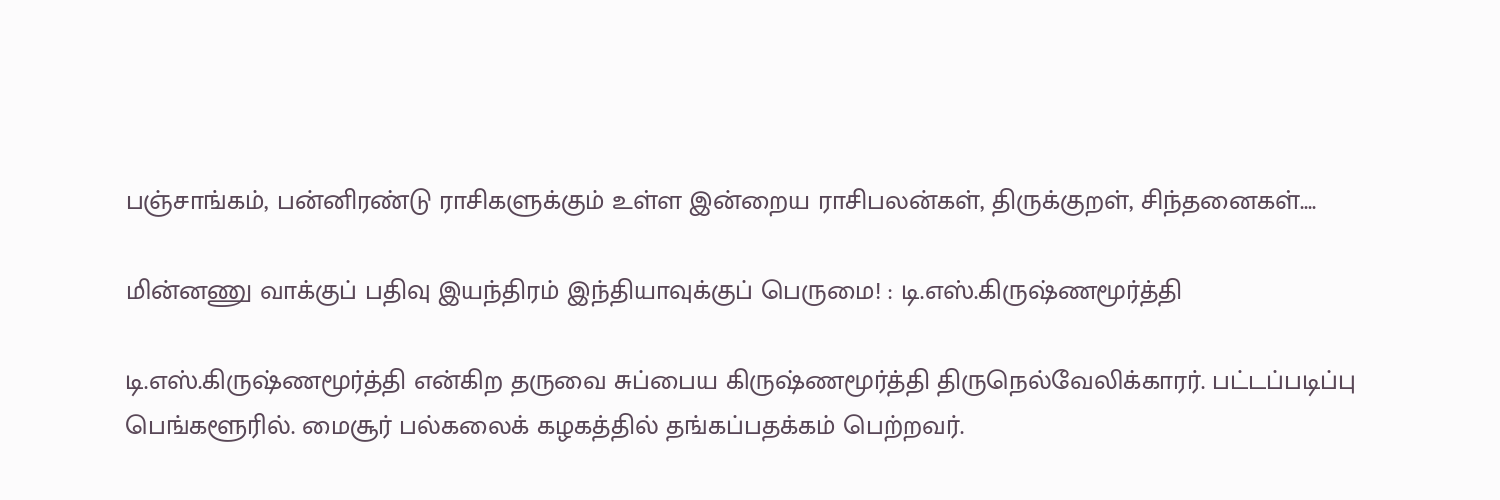பஞ்சாங்கம், பன்னிரண்டு ராசிகளுக்கும் உள்ள இன்றைய ராசிபலன்கள், திருக்குறள், சிந்தனைகள்....

மின்னணு வாக்குப் பதிவு இயந்திரம் இந்தியாவுக்குப் பெருமை! : டி.எஸ்.கிருஷ்ணமூர்த்தி

டி.எஸ்.கிருஷ்ணமூர்த்தி என்கிற தருவை சுப்பைய கிருஷ்ணமூர்த்தி திருநெல்வேலிக்காரர். பட்டப்படிப்பு பெங்களூரில். மைசூர் பல்கலைக் கழகத்தில் தங்கப்பதக்கம் பெற்றவர்.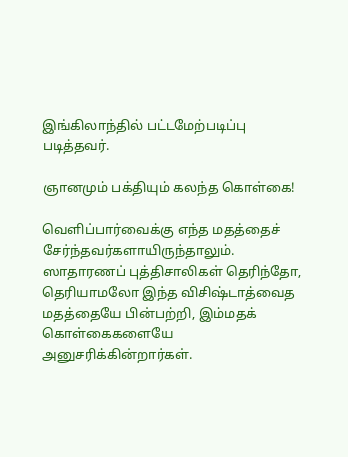இங்கிலாந்தில் பட்டமேற்படிப்பு படித்தவர்.

ஞானமும் பக்தியும் கலந்த கொள்கை!

வெளிப்பார்வைக்கு எந்த மதத்தைச் சேர்ந்தவர்களாயிருந்தாலும். ஸாதாரணப் புத்திசாலிகள் தெரிந்தோ, தெரியாமலோ இந்த விசிஷ்டாத்வைத மதத்தையே பின்பற்றி, இம்மதக் கொள்கைகளையே அனுசரிக்கின்றார்கள்.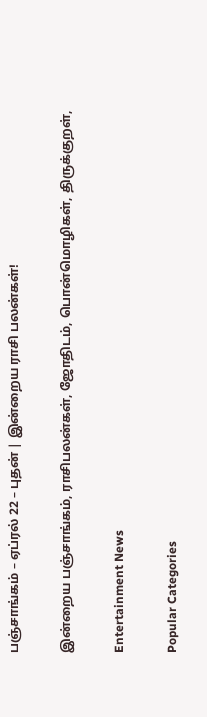பஞ்சாங்கம் – ஏப்ரல் 22 – புதன் | இன்றைய ராசி பலன்கள்!

இன்றைய பஞ்சாங்கம், ராசிபலன்கள், ஜோதிடம், பொன்மொழிகள், திருக்குறள்,

Entertainment News

Popular Categories